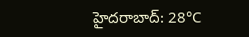హైదరాబాద్: 28°C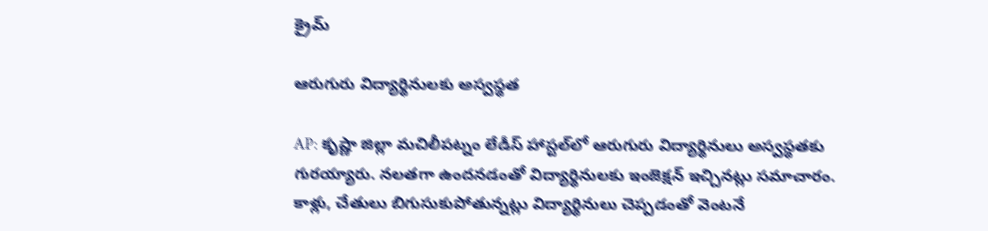క్రైమ్

ఆరుగురు విద్యార్థినులకు అస్వస్థత

AP: కృష్ణా జిల్లా మచిలీపట్నం లేడీస్ హాస్టల్‌లో ఆరుగురు విద్యార్థినులు అస్వస్థతకు గురయ్యారు. నలతగా ఉందనడంతో విద్యార్థినులకు ఇంజెక్షన్ ఇచ్చినట్లు సమాచారం. కాళ్లు, చేతులు బిగుసుకుపోతున్నట్లు విద్యార్థినులు చెప్పడంతో వెంటనే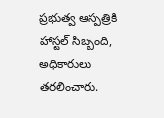ప్రభుత్వ ఆస్పత్రికి హాస్టల్ సిబ్బంది, అధికారులు తరలించారు.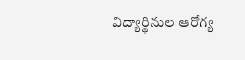విద్యార్థినుల ఆరోగ్య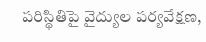పరిస్థితిపై వైద్యుల పర్యవేక్షణ,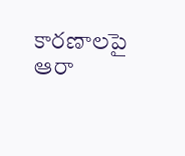కారణాలపై ఆరా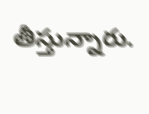తీస్తున్నారు.